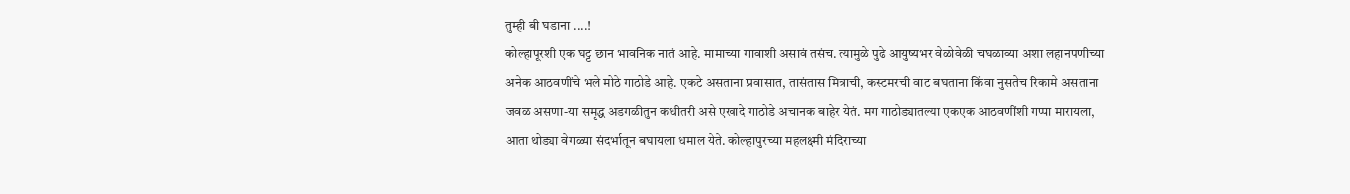तुम्ही बी घडाना ....!
कोल्हापूरशी एक घट्ट छान भावनिक नातं आहे. मामाच्या गावाशी असावं तसंच. त्यामुळे पुढे आयुष्यभर वेळोवेळी चघळाव्या अशा लहानपणीच्या अनेक आठवणींचे भले मोठे गाठोडे आहे. एकटे असताना प्रवासात, तासंतास मित्राची, कस्टमरची वाट बघताना किंवा नुसतेच रिकामे असताना जवळ असणा-या समृद्ध अडगळीतुन कधीतरी असे एखादे गाठोडे अचानक बाहेर येतं. मग गाठोड्यातल्या एकएक आठवणींशी गप्पा मारायला, आता थोड्या वेगळ्या संदर्भातून बघायला धमाल येते. कोल्हापुरच्या महलक्ष्मी मंदिराच्या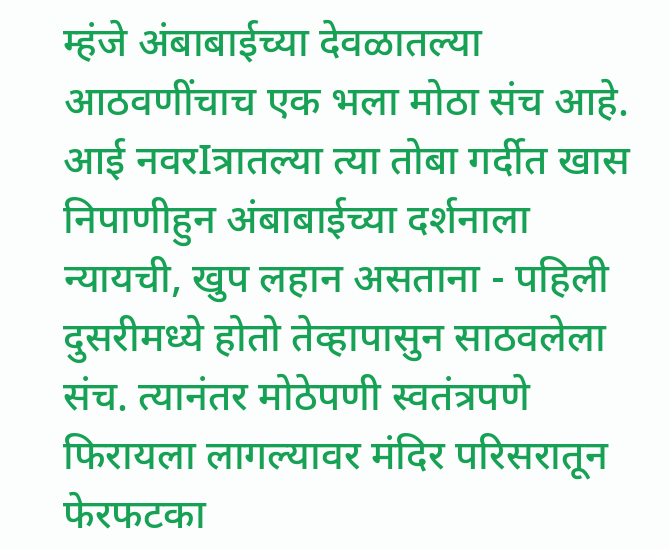म्हंजे अंबाबाईच्या देवळातल्या आठवणींचाच एक भला मोठा संच आहे. आई नवरIत्रातल्या त्या तोबा गर्दीत खास निपाणीहुन अंबाबाईच्या दर्शनाला न्यायची, खुप लहान असताना - पहिली दुसरीमध्ये होतो तेव्हापासुन साठवलेला संच. त्यानंतर मोठेपणी स्वतंत्रपणे फिरायला लागल्यावर मंदिर परिसरातून फेरफटका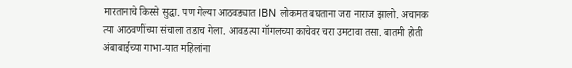मारतानाचे किस्से सुद्धा. पण गेल्या आठवड्यात IBN लोकमत बघताना जरा नाराज झालो. अचानक त्या आठवणींच्या संचाला तडाच गेला. आवडत्या गॉगलच्या काचेवर चरा उमटावा तसा. बातमी होती अंबाबाईच्या गाभा-यात महिलांना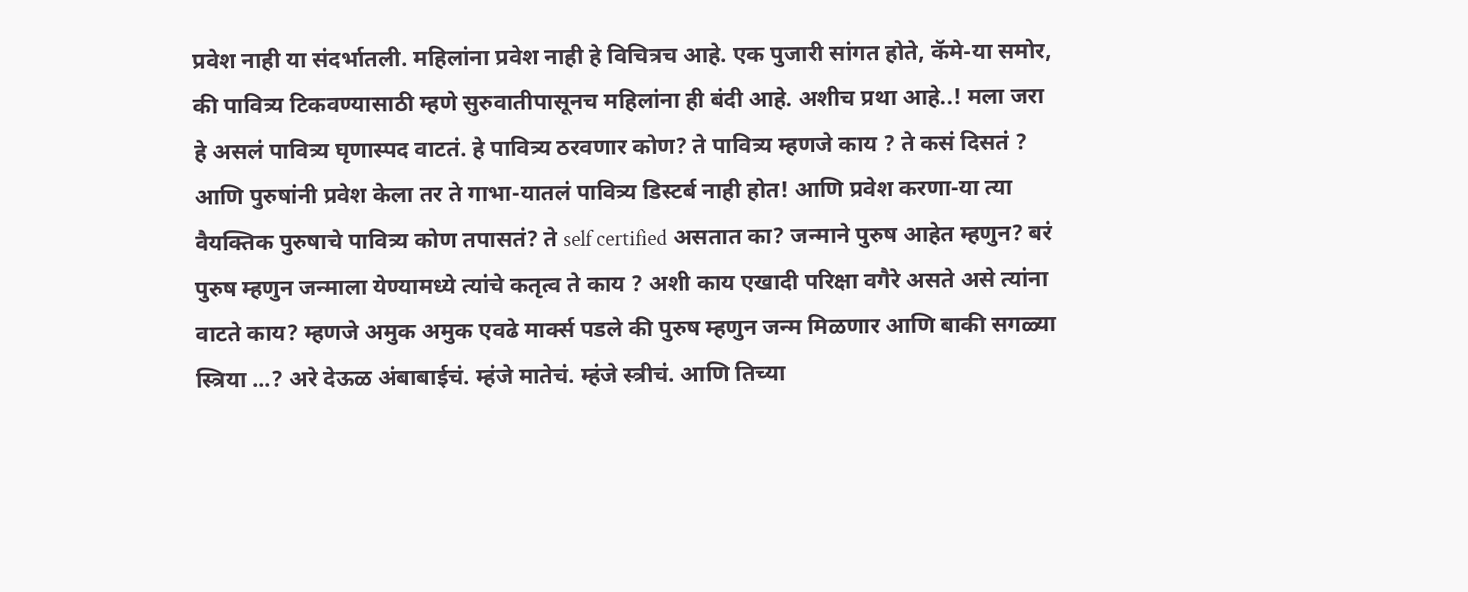प्रवेश नाही या संदर्भातली. महिलांना प्रवेश नाही हे विचित्रच आहे. एक पुजारी सांगत होते, कॅमे-या समोर, की पावित्र्य टिकवण्यासाठी म्हणे सुरुवातीपासूनच महिलांना ही बंदी आहे. अशीच प्रथा आहे..! मला जरा हे असलं पावित्र्य घृणास्पद वाटतं. हे पावित्र्य ठरवणार कोण? ते पावित्र्य म्हणजे काय ? ते कसं दिसतं ? आणि पुरुषांनी प्रवेश केला तर ते गाभा-यातलं पावित्र्य डिस्टर्ब नाही होत! आणि प्रवेश करणा-या त्या वैयक्तिक पुरुषाचे पावित्र्य कोण तपासतं? ते self certified असतात का? जन्माने पुरुष आहेत म्हणुन? बरं पुरुष म्हणुन जन्माला येण्यामध्ये त्यांचे कतृत्व ते काय ? अशी काय एखादी परिक्षा वगैरे असते असे त्यांना वाटते काय? म्हणजे अमुक अमुक एवढे मार्क्स पडले की पुरुष म्हणुन जन्म मिळणार आणि बाकी सगळ्या स्त्रिया ...? अरे देऊळ अंबाबाईचं. म्हंजे मातेचं. म्हंजे स्त्रीचं. आणि तिच्या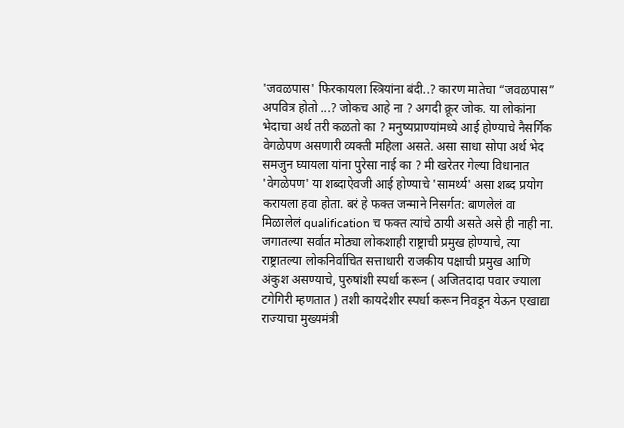'जवळपास' फिरकायला स्त्रियांना बंदी..? कारण मातेचा “जवळपास” अपवित्र होतो ...? जोकच आहे ना ? अगदी क्रूर जोक. या लोकांना भेदाचा अर्थ तरी कळतो का ? मनुष्यप्राण्यांमध्ये आई होण्याचे नैसर्गिक वेगळेपण असणारी व्यक्ती महिला असते. असा साधा सोपा अर्थ भेद समजुन घ्यायला यांना पुरेसा नाई का ? मी खरेतर गेल्या विधानात 'वेगळेपण' या शब्दाऐवजी आई होण्याचे 'सामर्थ्य' असा शब्द प्रयोग करायला हवा होता. बरं हे फक्त जन्माने निसर्गत: बाणलेलं वा मिळालेलं qualification च फक्त त्यांचे ठायी असते असे ही नाही ना. जगातल्या सर्वात मोठ्या लोकशाही राष्ट्राची प्रमुख होण्याचे, त्या राष्ट्रातल्या लोकनिर्वाचित सत्ताधारी राजकीय पक्षाची प्रमुख आणि अंकुश असण्याचे, पुरुषांशी स्पर्धा करून ( अजितदादा पवार ज्याला टगेगिरी म्हणतात ) तशी कायदेशीर स्पर्धा करून निवडून येऊन एखाद्या राज्याचा मुख्यमंत्री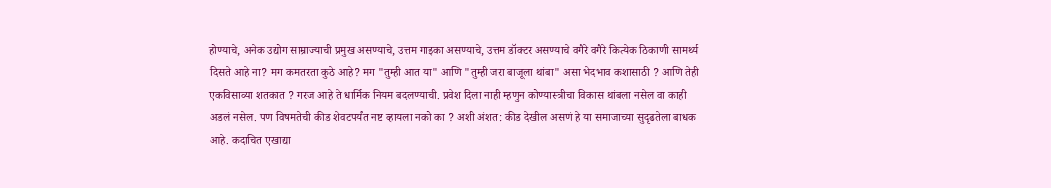होण्याचे, अनेक उद्योग साम्राज्याची प्रमुख असण्याचे, उत्तम गाइका असण्याचे, उत्तम डॉक्टर असण्याचे वगैरे वगैरे कित्येक ठिकाणी सामर्थ्य दिसते आहे ना? मग कमतरता कुठे आहे? मग "तुम्ही आत या" आणि "तुम्ही जरा बाजूला थांबा" असा भेदभाव कशासाठी ? आणि तेही एकविसाव्या शतकात ? गरज आहे ते धार्मिक नियम बदलण्याची. प्रवेश दिला नाही म्हणुन कोण्यास्त्रीचा विकास थांबला नसेल वा काही अडलं नसेल. पण विषमतेची कीड शेवटपर्यंत नष्ट व्हायला नको का ? अशी अंशत: कीड देखील असणं हे या समाजाच्या सुदृढतेला बाधक आहे. कदाचित एखाद्या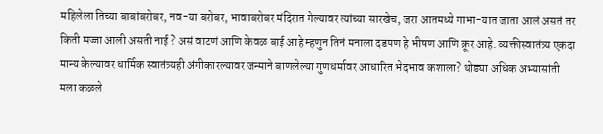महिलेला तिच्या बाबांबरोबर, नव-या बरोबर, भावाबरोबर मंदिरात गेल्यावर त्यांच्या सारखेच, जरा आतमध्ये गाभा-यात जाता आलं असतं तर किती मज्जा आली असती नाई ? असं वाटणं आणि केवळ बाई आहे म्हणुन तिनं मनाला दडपण हे भीषण आणि क्रूर आहे. व्यक्तीस्वातंत्र्य एकदा मान्य केल्यावर धार्मिक स्वातंत्र्यही अंगीकारल्यावर जन्माने बाणलेल्या गुणधर्मावर आधारित भेदभाव कशाला? थोड्या अधिक अभ्यासांती मला कळले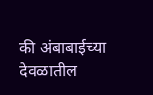की अंबाबाईच्या देवळातील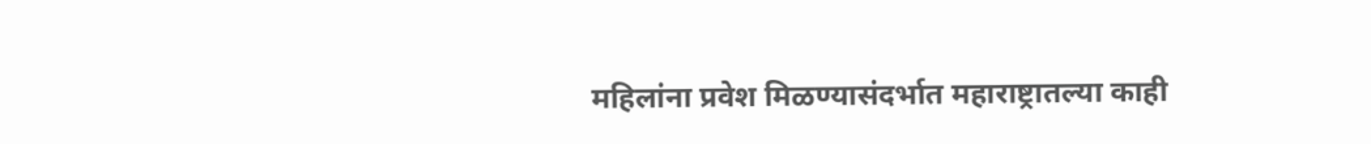महिलांना प्रवेश मिळण्यासंदर्भात महाराष्ट्रातल्या काही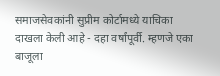समाजसेवकांनी सुप्रीम कोर्टामध्ये याचिका दाखला केली आहे - दहा वर्षांपूर्वी. म्हणजे एका बाजूला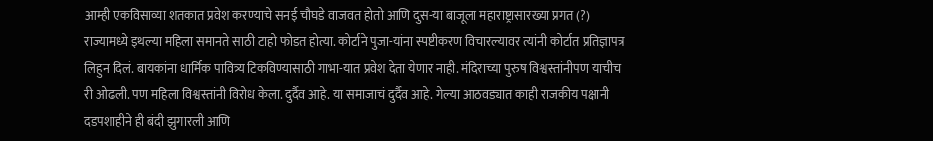आम्ही एकविसाव्या शतकात प्रवेश करण्याचे सनई चौघडे वाजवत होतो आणि दुस-या बाजूला महाराष्ट्रासारख्या प्रगत (?) राज्यामध्ये इथल्या महिला समानते साठी टाहो फोडत होत्या. कोर्टाने पुजा-यांना स्पष्टीकरण विचारल्यावर त्यांनी कोर्टात प्रतिज्ञापत्र लिहुन दिलं. बायकांना धार्मिक पावित्र्य टिकविण्यासाठी गाभा-यात प्रवेश देता येणार नाही. मंदिराच्या पुरुष विश्वस्तांनीपण याचीच री ओढली. पण महिला विश्वस्तांनी विरोध केला. दुर्दैव आहे. या समाजाचं दुर्दैव आहे. गेल्या आठवड्यात काही राजकीय पक्षानी दडपशाहीने ही बंदी झुगारली आणि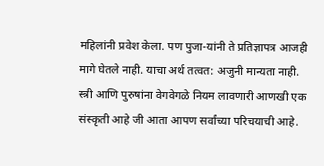महिलांनी प्रवेश केला. पण पुजा-यांनी ते प्रतिज्ञापत्र आजही मागे घेतले नाही. याचा अर्थ तत्वत: अजुनी मान्यता नाही. स्त्री आणि पुरुषांना वेगवेगळे नियम लावणारी आणखी एक संस्कृती आहे जी आता आपण सर्वांच्या परिचयाची आहे.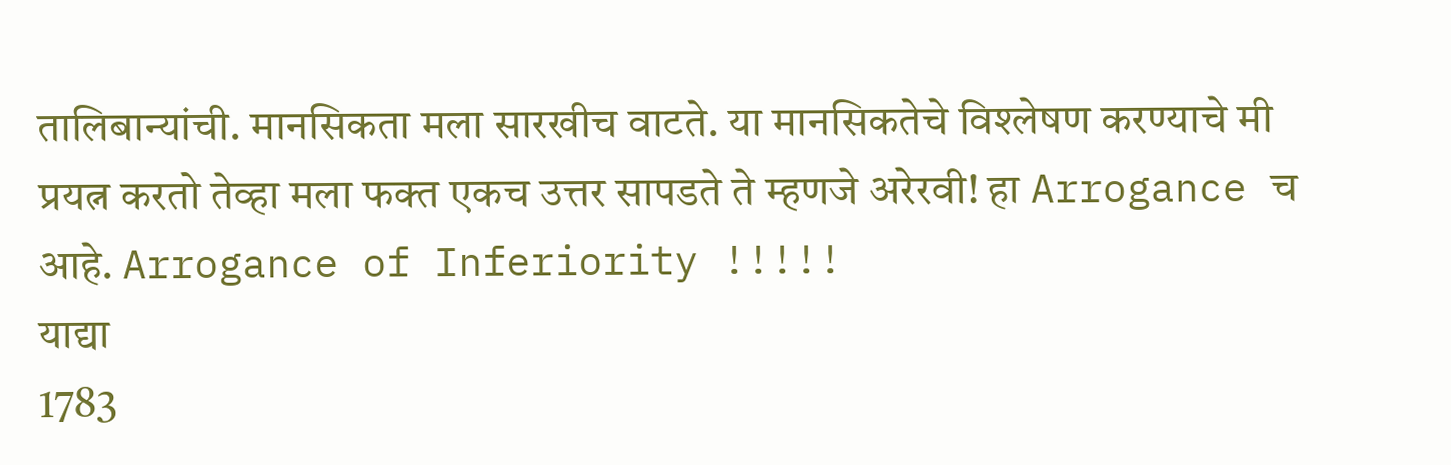तालिबान्यांची. मानसिकता मला सारखीच वाटते. या मानसिकतेचे विश्लेषण करण्याचे मी प्रयत्न करतो तेव्हा मला फक्त एकच उत्तर सापडते ते म्हणजे अरेरवी! हा Arrogance च आहे. Arrogance of Inferiority !!!!!
याद्या
1783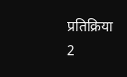प्रतिक्रिया
2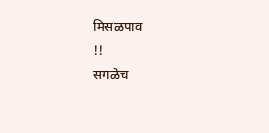मिसळपाव
!!
सगळेच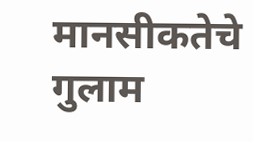मानसीकतेचे गुलाम